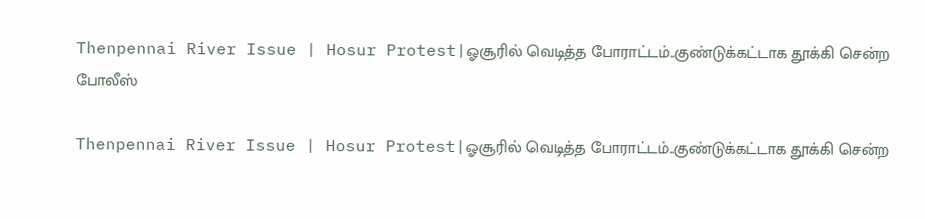Thenpennai River Issue | Hosur Protest|ஓசூரில் வெடித்த போராட்டம்..குண்டுக்கட்டாக தூக்கி சென்ற போலீஸ்

Thenpennai River Issue | Hosur Protest|ஓசூரில் வெடித்த போராட்டம்..குண்டுக்கட்டாக தூக்கி சென்ற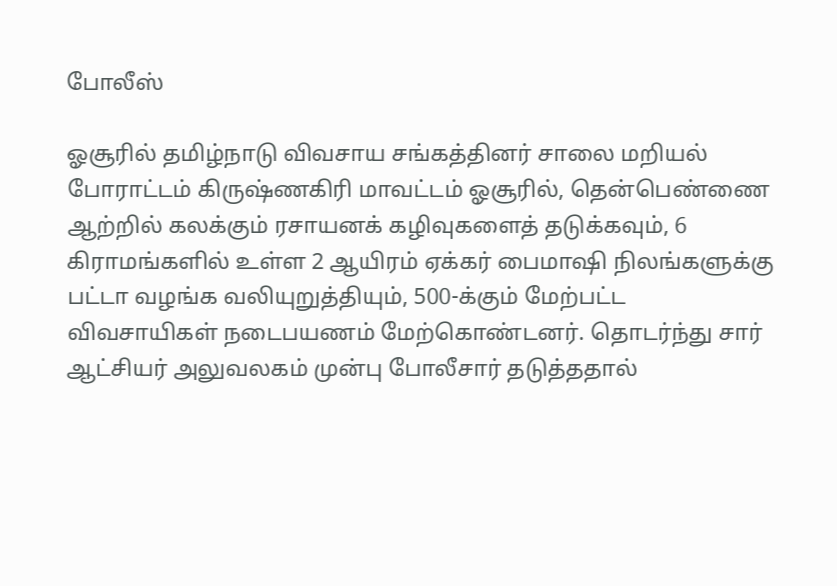போலீஸ்

ஓசூரில் தமிழ்நாடு விவசாய சங்கத்தினர் சாலை மறியல் போராட்டம் கிருஷ்ணகிரி மாவட்டம் ஓசூரில், தென்பெண்ணை ஆற்றில் கலக்கும் ரசாயனக் கழிவுகளைத் தடுக்கவும், 6 கிராமங்களில் உள்ள 2 ஆயிரம் ஏக்கர் பைமாஷி நிலங்களுக்கு பட்டா வழங்க வலியுறுத்தியும், 500-க்கும் மேற்பட்ட விவசாயிகள் நடைபயணம் மேற்கொண்டனர். தொடர்ந்து சார் ஆட்சியர் அலுவலகம் முன்பு போலீசார் தடுத்ததால்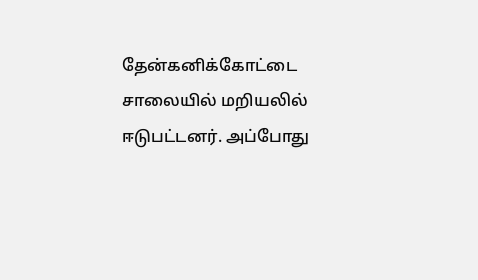தேன்கனிக்கோட்டை சாலையில் மறியலில் ஈடுபட்டனர். அப்போது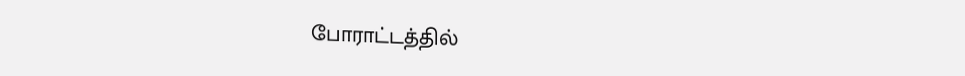போராட்டத்தில்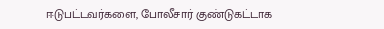ஈடுபட்டவர்களை, போலீசார் குண்டுகட்டாக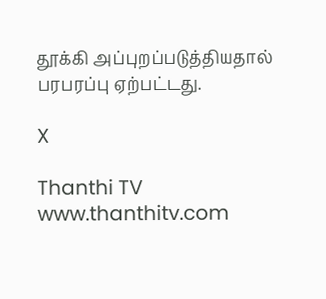தூக்கி அப்புறப்படுத்தியதால் பரபரப்பு ஏற்பட்டது.

X

Thanthi TV
www.thanthitv.com